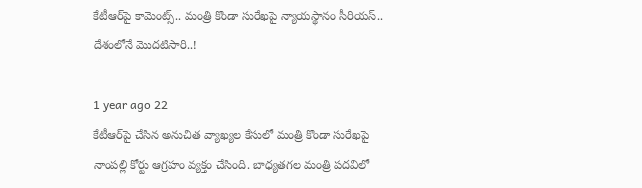కేటీఆర్‌పై కామెంట్స్.. మంత్రి కొండా సురేఖపై న్యాయస్థానం సీరియస్.. దేశంలోనే మొదటిసారి..!

1 year ago 22
కేటీఆర్‌పై చేసిన అనుచిత వ్యాఖ్యల కేసులో మంత్రి కొండా సురేఖపై నాంపల్లి కోర్టు ఆగ్రహం వ్యక్తం చేసింది. బాధ్యతగల మంత్రి పదవిలో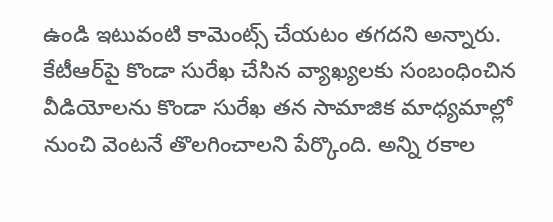ఉండి ఇటువంటి కామెంట్స్ చేయటం తగదని అన్నారు. కేటీఆర్‌పై కొండా సురేఖ చేసిన వ్యాఖ్యలకు సంబంధించిన వీడియోలను కొండా సురేఖ తన సామాజిక మాధ్యమాల్లో నుంచి వెంటనే తొలగించాలని పేర్కొంది. అన్ని రకాల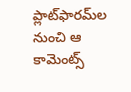ప్లాట్‌ఫారమ్‌ల నుంచి ఆ కామెంట్స్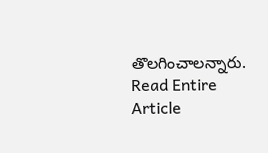తొలగించాలన్నారు.
Read Entire Article